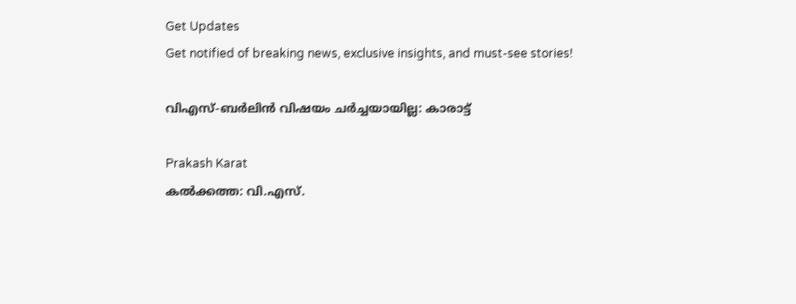Get Updates
Get notified of breaking news, exclusive insights, and must-see stories!

വിഎസ്-ബര്‍ലിന്‍ വിഷയം ചര്‍ച്ചയായില്ല: കാരാട്ട്

Prakash Karat
കല്‍ക്കത്ത: വി.എസ്.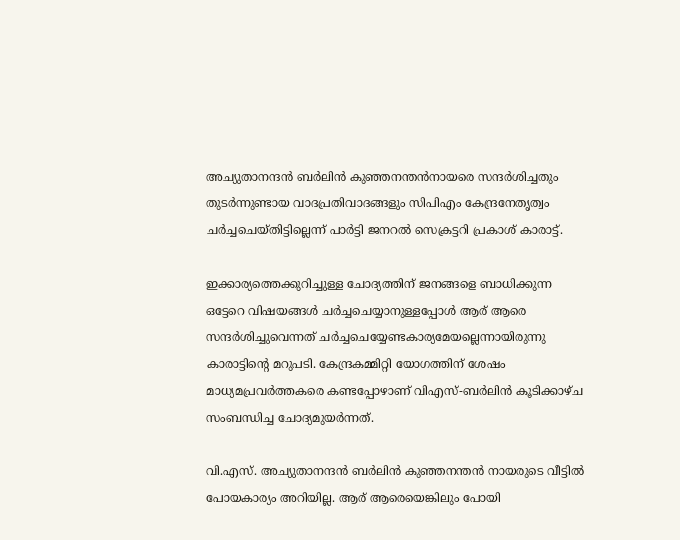അച്യുതാനന്ദന്‍ ബര്‍ലിന്‍ കുഞ്ഞനന്തന്‍നായരെ സന്ദര്‍ശിച്ചതും തുടര്‍ന്നുണ്ടായ വാദപ്രതിവാദങ്ങളും സിപിഎം കേന്ദ്രനേതൃത്വം ചര്‍ച്ചചെയ്തിട്ടില്ലെന്ന് പാര്‍ട്ടി ജനറല്‍ സെക്രട്ടറി പ്രകാശ് കാരാട്ട്.

ഇക്കാര്യത്തെക്കുറിച്ചുള്ള ചോദ്യത്തിന് ജനങ്ങളെ ബാധിക്കുന്ന ഒട്ടേറെ വിഷയങ്ങള്‍ ചര്‍ച്ചചെയ്യാനുള്ളപ്പോള്‍ ആര് ആരെ സന്ദര്‍ശിച്ചുവെന്നത് ചര്‍ച്ചചെയ്യേണ്ടകാര്യമേയല്ലെന്നായിരുന്നു കാരാട്ടിന്റെ മറുപടി. കേന്ദ്രകമ്മിറ്റി യോഗത്തിന് ശേഷം മാധ്യമപ്രവര്‍ത്തകരെ കണ്ടപ്പോഴാണ് വിഎസ്-ബര്‍ലിന്‍ കൂടിക്കാഴ്ച സംബന്ധിച്ച ചോദ്യമുയര്‍ന്നത്.

വി.എസ്. അച്യുതാനന്ദന്‍ ബര്‍ലിന്‍ കുഞ്ഞനന്തന്‍ നായരുടെ വീട്ടില്‍ പോയകാര്യം അറിയില്ല. ആര് ആരെയെങ്കിലും പോയി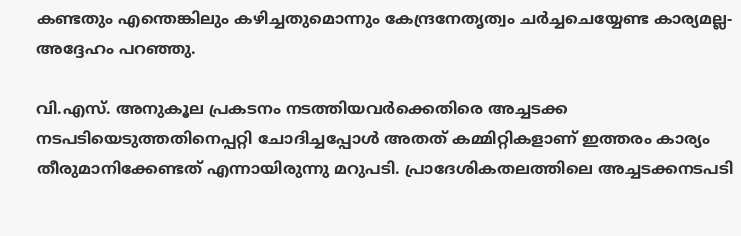കണ്ടതും എന്തെങ്കിലും കഴിച്ചതുമൊന്നും കേന്ദ്രനേതൃത്വം ചര്‍ച്ചചെയ്യേണ്ട കാര്യമല്ല-അദ്ദേഹം പറഞ്ഞു.

വി.എസ്. അനുകൂല പ്രകടനം നടത്തിയവര്‍ക്കെതിരെ അച്ചടക്ക നടപടിയെടുത്തതിനെപ്പറ്റി ചോദിച്ചപ്പോള്‍ അതത് കമ്മിറ്റികളാണ് ഇത്തരം കാര്യം തീരുമാനിക്കേണ്ടത് എന്നായിരുന്നു മറുപടി. പ്രാദേശികതലത്തിലെ അച്ചടക്കനടപടി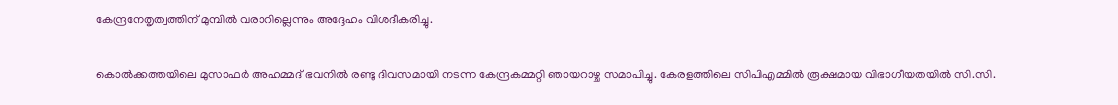കേന്ദ്രനേതൃത്വത്തിന് മുമ്പില്‍ വരാറില്ലെന്നും അദ്ദേഹം വിശദീകരിച്ചു.

കൊല്‍ക്കത്തയിലെ മുസാഫര്‍ അഹമ്മദ് ഭവനില്‍ രണ്ടു ദിവസമായി നടന്ന കേന്ദ്രകമ്മറ്റി ഞായറാഴ്ച സമാപിച്ചു. കേരളത്തിലെ സിപിഎമ്മില്‍ രൂക്ഷമായ വിഭാഗീയതയില്‍ സി.സി.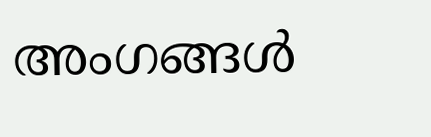അംഗങ്ങള്‍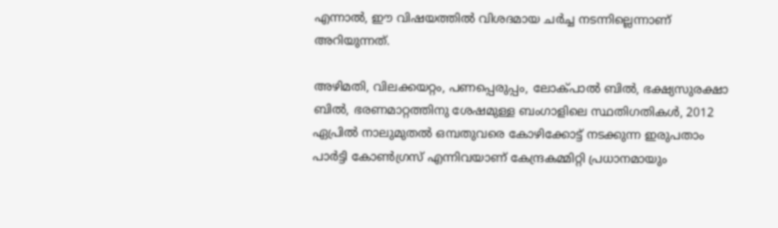എന്നാല്‍, ഈ വിഷയത്തില്‍ വിശദമായ ചര്‍ച്ച നടന്നില്ലെന്നാണ് അറിയുന്നത്.

അഴിമതി, വിലക്കയറ്റം, പണപ്പെരുപ്പം, ലോക്പാല്‍ ബില്‍, ഭക്ഷ്യസുരക്ഷാ ബില്‍, ഭരണമാറ്റത്തിനു ശേഷമുള്ള ബംഗാളിലെ സ്ഥതിഗതികള്‍, 2012 ഏപ്രില്‍ നാലുമുതല്‍ ഒമ്പതുവരെ കോഴിക്കോട്ട് നടക്കുന്ന ഇരുപതാം പാര്‍ട്ടി കോണ്‍ഗ്രസ് എന്നിവയാണ് കേന്ദ്രകമ്മിറ്റി പ്രധാനമായും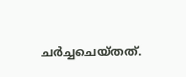ചര്‍ച്ചചെയ്തത്.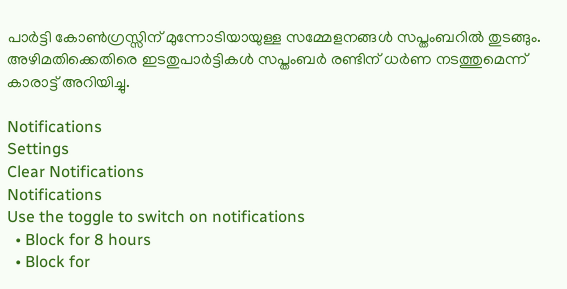പാര്‍ട്ടി കോണ്‍ഗ്രസ്സിന് മുന്നോടിയായുള്ള സമ്മേളനങ്ങള്‍ സപ്തംബറില്‍ തുടങ്ങും. അഴിമതിക്കെതിരെ ഇടതുപാര്‍ട്ടികള്‍ സപ്തംബര്‍ രണ്ടിന് ധര്‍ണ നടത്തുമെന്ന് കാരാട്ട് അറിയിച്ചു.

Notifications
Settings
Clear Notifications
Notifications
Use the toggle to switch on notifications
  • Block for 8 hours
  • Block for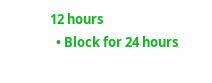12 hours
  • Block for 24 hours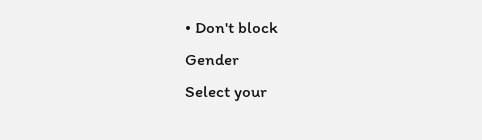• Don't block
Gender
Select your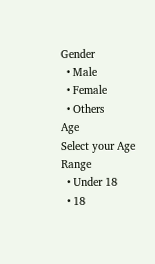Gender
  • Male
  • Female
  • Others
Age
Select your Age Range
  • Under 18
  • 18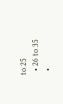to 25
  • 26 to 35
  •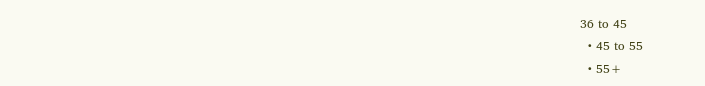36 to 45
  • 45 to 55
  • 55+